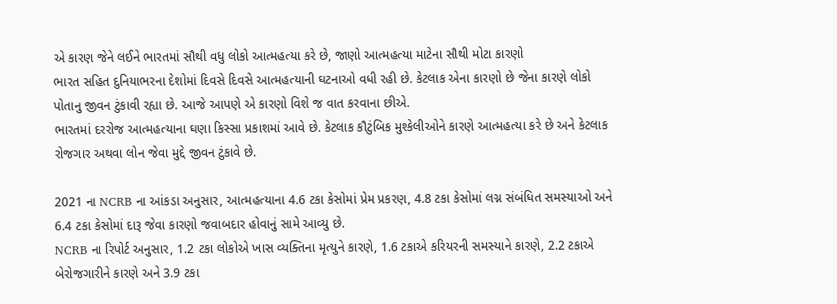એ કારણ જેને લઈને ભારતમાં સૌથી વધુ લોકો આત્મહત્યા કરે છે, જાણો આત્મહત્યા માટેના સૌથી મોટા કારણો
ભારત સહિત દુનિયાભરના દેશોમાં દિવસે દિવસે આત્મહત્યાની ઘટનાઓ વધી રહી છે. કેટલાક એના કારણો છે જેના કારણે લોકો પોતાનુ જીવન ટુંકાવી રહ્યા છે. આજે આપણે એ કારણો વિશે જ વાત કરવાના છીએ.
ભારતમાં દરરોજ આત્મહત્યાના ઘણા કિસ્સા પ્રકાશમાં આવે છે. કેટલાક કૌટુંબિક મુશ્કેલીઓને કારણે આત્મહત્યા કરે છે અને કેટલાક રોજગાર અથવા લોન જેવા મુદ્દે જીવન ટુંકાવે છે.

2021 ના NCRB ના આંકડા અનુસાર, આત્મહત્યાના 4.6 ટકા કેસોમાં પ્રેમ પ્રકરણ, 4.8 ટકા કેસોમાં લગ્ન સંબંધિત સમસ્યાઓ અને 6.4 ટકા કેસોમાં દારૂ જેવા કારણો જવાબદાર હોવાનું સામે આવ્યુ છે.
NCRB ના રિપોર્ટ અનુસાર, 1.2 ટકા લોકોએ ખાસ વ્યક્તિના મૃત્યુને કારણે, 1.6 ટકાએ કરિયરની સમસ્યાને કારણે, 2.2 ટકાએ બેરોજગારીને કારણે અને 3.9 ટકા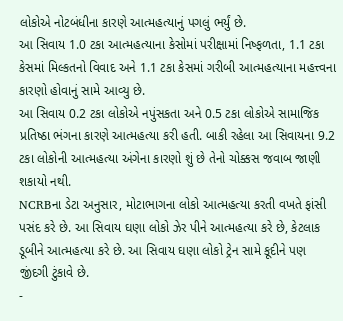લોકોએ નોટબંધીના કારણે આત્મહત્યાનું પગલું ભર્યું છે.
આ સિવાય 1.0 ટકા આત્મહત્યાના કેસોમાં પરીક્ષામાં નિષ્ફળતા, 1.1 ટકા કેસમાં મિલ્કતનો વિવાદ અને 1.1 ટકા કેસમાં ગરીબી આત્મહત્યાના મહત્ત્વના કારણો હોવાનું સામે આવ્યુ છે.
આ સિવાય 0.2 ટકા લોકોએ નપુંસકતા અને 0.5 ટકા લોકોએ સામાજિક પ્રતિષ્ઠા ભંગના કારણે આત્મહત્યા કરી હતી. બાકી રહેલા આ સિવાયના 9.2 ટકા લોકોની આત્મહત્યા અંગેના કારણો શું છે તેનો ચોક્કસ જવાબ જાણી શકાયો નથી.
NCRBના ડેટા અનુસાર, મોટાભાગના લોકો આત્મહત્યા કરતી વખતે ફાંસી પસંદ કરે છે. આ સિવાય ઘણા લોકો ઝેર પીને આત્મહત્યા કરે છે, કેટલાક ડૂબીને આત્મહત્યા કરે છે. આ સિવાય ઘણા લોકો ટ્રેન સામે કૂદીને પણ જીંદગી ટુંકાવે છે.
-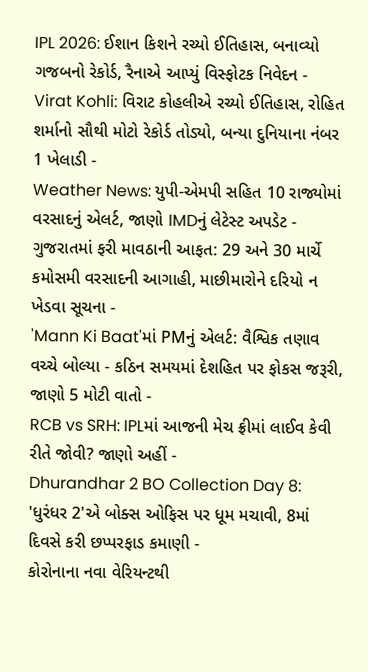IPL 2026: ઈશાન કિશને રચ્યો ઈતિહાસ, બનાવ્યો ગજબનો રેકોર્ડ, રૈનાએ આપ્યું વિસ્ફોટક નિવેદન -
Virat Kohli: વિરાટ કોહલીએ રચ્યો ઈતિહાસ, રોહિત શર્માનો સૌથી મોટો રેકોર્ડ તોડ્યો, બન્યા દુનિયાના નંબર 1 ખેલાડી -
Weather News: યુપી-એમપી સહિત 10 રાજ્યોમાં વરસાદનું એલર્ટ, જાણો IMDનું લેટેસ્ટ અપડેટ -
ગુજરાતમાં ફરી માવઠાની આફત: 29 અને 30 માર્ચે કમોસમી વરસાદની આગાહી, માછીમારોને દરિયો ન ખેડવા સૂચના -
'Mann Ki Baat'માં PMનું એલર્ટ: વૈશ્વિક તણાવ વચ્ચે બોલ્યા - કઠિન સમયમાં દેશહિત પર ફોકસ જરૂરી, જાણો 5 મોટી વાતો -
RCB vs SRH: IPLમાં આજની મેચ ફ્રીમાં લાઈવ કેવી રીતે જોવી? જાણો અહીં -
Dhurandhar 2 BO Collection Day 8: 'ધુરંધર 2'એ બોક્સ ઓફિસ પર ધૂમ મચાવી, 8માં દિવસે કરી છપ્પરફાડ કમાણી -
કોરોનાના નવા વેરિયન્ટથી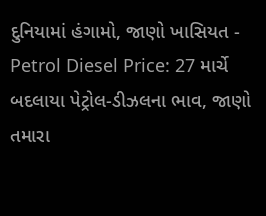દુનિયામાં હંગામો, જાણો ખાસિયત -
Petrol Diesel Price: 27 માર્ચે બદલાયા પેટ્રોલ-ડીઝલના ભાવ, જાણો તમારા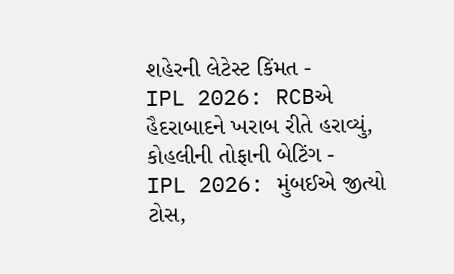શહેરની લેટેસ્ટ કિંમત -
IPL 2026: RCBએ હૈદરાબાદને ખરાબ રીતે હરાવ્યું, કોહલીની તોફાની બેટિંગ -
IPL 2026: મુંબઈએ જીત્યો ટોસ,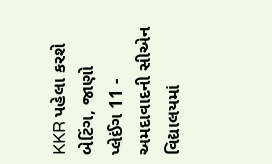KKR પહેલા કરશે બેટિંગ, જાણો પ્લેઈંગ 11 -
અમદાવાદની સીએન વિદ્યાલયમાં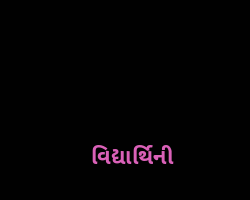વિદ્યાર્થિની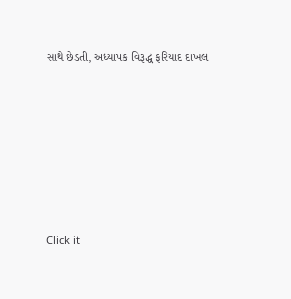સાથે છેડતી, અધ્યાપક વિરૂદ્ધ ફરિયાદ દાખલ









Click it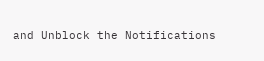and Unblock the Notifications